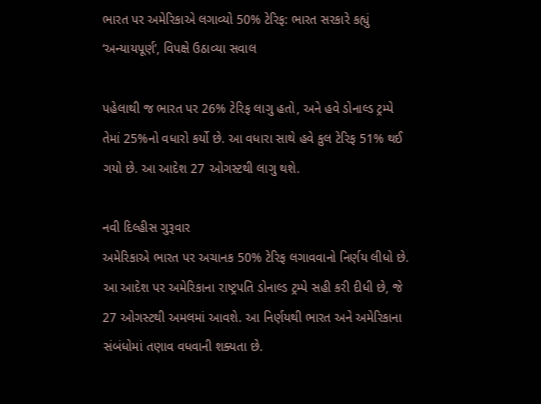ભારત પર અમેરિકાએ લગાવ્યો 50% ટેરિફ: ભારત સરકારે કહ્યું ‘અન્યાયપૂર્ણ’, વિપક્ષે ઉઠાવ્યા સવાલ

પહેલાથી જ ભારત પર 26% ટેરિફ લાગુ હતો, અને હવે ડોનાલ્ડ ટ્રમ્પે તેમાં 25%નો વધારો કર્યો છે. આ વધારા સાથે હવે કુલ ટેરિફ 51% થઈ ગયો છે. આ આદેશ 27 ઓગસ્ટથી લાગુ થશે.

નવી દિલ્હીસ ગુરૂવાર
અમેરિકાએ ભારત પર અચાનક 50% ટેરિફ લગાવવાનો નિર્ણય લીધો છે. આ આદેશ પર અમેરિકાના રાષ્ટ્રપતિ ડોનાલ્ડ ટ્રમ્પે સહી કરી દીધી છે, જે 27 ઓગસ્ટથી અમલમાં આવશે. આ નિર્ણયથી ભારત અને અમેરિકાના સંબંધોમાં તણાવ વધવાની શક્યતા છે.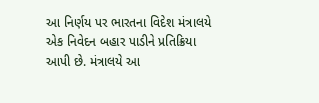આ નિર્ણય પર ભારતના વિદેશ મંત્રાલયે એક નિવેદન બહાર પાડીને પ્રતિક્રિયા આપી છે. મંત્રાલયે આ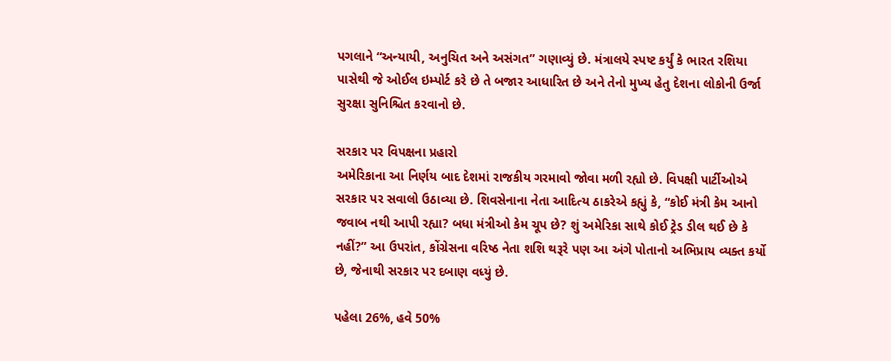પગલાને “અન્યાયી, અનુચિત અને અસંગત” ગણાવ્યું છે. મંત્રાલયે સ્પષ્ટ કર્યું કે ભારત રશિયા પાસેથી જે ઓઈલ ઇમ્પોર્ટ કરે છે તે બજાર આધારિત છે અને તેનો મુખ્ય હેતુ દેશના લોકોની ઉર્જા સુરક્ષા સુનિશ્ચિત કરવાનો છે.

સરકાર પર વિપક્ષના પ્રહારો
અમેરિકાના આ નિર્ણય બાદ દેશમાં રાજકીય ગરમાવો જોવા મળી રહ્યો છે. વિપક્ષી પાર્ટીઓએ સરકાર પર સવાલો ઉઠાવ્યા છે. શિવસેનાના નેતા આદિત્ય ઠાકરેએ કહ્યું કે, “કોઈ મંત્રી કેમ આનો જવાબ નથી આપી રહ્યા? બધા મંત્રીઓ કેમ ચૂપ છે? શું અમેરિકા સાથે કોઈ ટ્રેડ ડીલ થઈ છે કે નહીં?” આ ઉપરાંત, કોંગ્રેસના વરિષ્ઠ નેતા શશિ થરૂરે પણ આ અંગે પોતાનો અભિપ્રાય વ્યક્ત કર્યો છે, જેનાથી સરકાર પર દબાણ વધ્યું છે.

પહેલા 26%, હવે 50%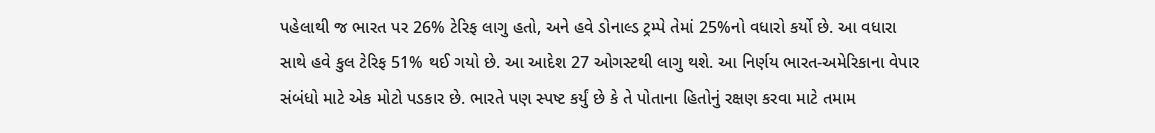પહેલાથી જ ભારત પર 26% ટેરિફ લાગુ હતો, અને હવે ડોનાલ્ડ ટ્રમ્પે તેમાં 25%નો વધારો કર્યો છે. આ વધારા સાથે હવે કુલ ટેરિફ 51% થઈ ગયો છે. આ આદેશ 27 ઓગસ્ટથી લાગુ થશે. આ નિર્ણય ભારત-અમેરિકાના વેપાર સંબંધો માટે એક મોટો પડકાર છે. ભારતે પણ સ્પષ્ટ કર્યું છે કે તે પોતાના હિતોનું રક્ષણ કરવા માટે તમામ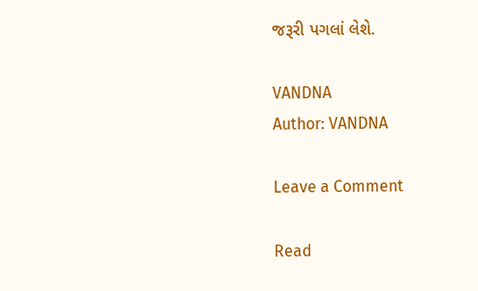જરૂરી પગલાં લેશે.

VANDNA
Author: VANDNA

Leave a Comment

Read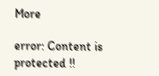More

error: Content is protected !!